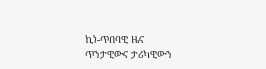ኪነ-ጥበባዊ ዜና
ጥንታዊውና ታሪካዊውን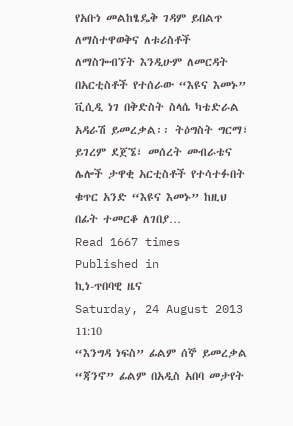የአቡነ መልከፄዴቅ ገዳም ይበልጥ ለማስተዋወቅና ለቱሪስቶች ለማስጐብኘት እንዲሁም ለመርዳት በአርቲስቶች የተሰራው “እዩና እመኑ” ቪሲዲ ነገ በቅድስት ስላሴ ካቴድራል አዳራሽ ይመረቃል፡፡ ትዕግስት ግርማ፣ ይገረም ደጀኜ፣ መሰረት መብራቴና ሌሎች ታዋቂ አርቲስቶች የተሳተፉበት ቁጥር አንድ “እዩና እመኑ” ከዚህ በፊት ተመርቆ ለገበያ…
Read 1667 times
Published in
ኪነ-ጥበባዊ ዜና
Saturday, 24 August 2013 11:10
“እንግዳ ነፍስ” ፊልም ሰኞ ይመረቃል “ጃንኖ” ፊልም በአዲስ አበባ መታየት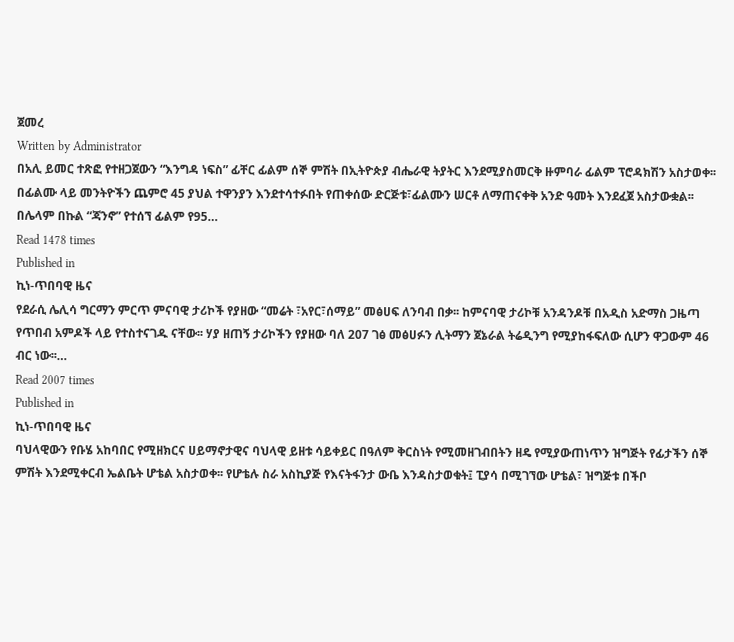ጀመረ
Written by Administrator
በአሊ ይመር ተጽፎ የተዘጋጀውን “እንግዳ ነፍስ” ፊቸር ፊልም ሰኞ ምሽት በኢትዮጵያ ብሔራዊ ትያትር እንደሚያስመርቅ ዙምባራ ፊልም ፕሮዳክሽን አስታወቀ፡፡ በፊልሙ ላይ መንትዮችን ጨምሮ 45 ያህል ተዋንያን እንደተሳተፉበት የጠቀሰው ድርጅቱ፣ፊልሙን ሠርቶ ለማጠናቀቅ አንድ ዓመት እንደፈጀ አስታውቋል፡፡ በሌላም በኩል “ጃንኖ” የተሰኘ ፊልም የ95…
Read 1478 times
Published in
ኪነ-ጥበባዊ ዜና
የደራሲ ሌሊሳ ግርማን ምርጥ ምናባዊ ታሪኮች የያዘው “መሬት ፣አየር፣ሰማይ” መፅሀፍ ለንባብ በቃ፡፡ ከምናባዊ ታሪኮቹ አንዳንዶቹ በአዲስ አድማስ ጋዜጣ የጥበብ አምዶች ላይ የተስተናገዱ ናቸው፡፡ ሃያ ዘጠኝ ታሪኮችን የያዘው ባለ 207 ገፅ መፅሀፉን ሊትማን ጀኔራል ትሬዲንግ የሚያከፋፍለው ሲሆን ዋጋውም 46 ብር ነው፡፡…
Read 2007 times
Published in
ኪነ-ጥበባዊ ዜና
ባህላዊውን የቡሄ አከባበር የሚዘክርና ሀይማኖታዊና ባህላዊ ይዘቱ ሳይቀይር በዓለም ቅርስነት የሚመዘገብበትን ዘዴ የሚያውጠነጥን ዝግጅት የፊታችን ሰኞ ምሽት እንደሚቀርብ ኤልቤት ሆቴል አስታወቀ፡፡ የሆቴሉ ስራ አስኪያጅ የእናትፋንታ ውቤ እንዳስታወቁት፤ ፒያሳ በሚገኘው ሆቴል፣ ዝግጅቱ በችቦ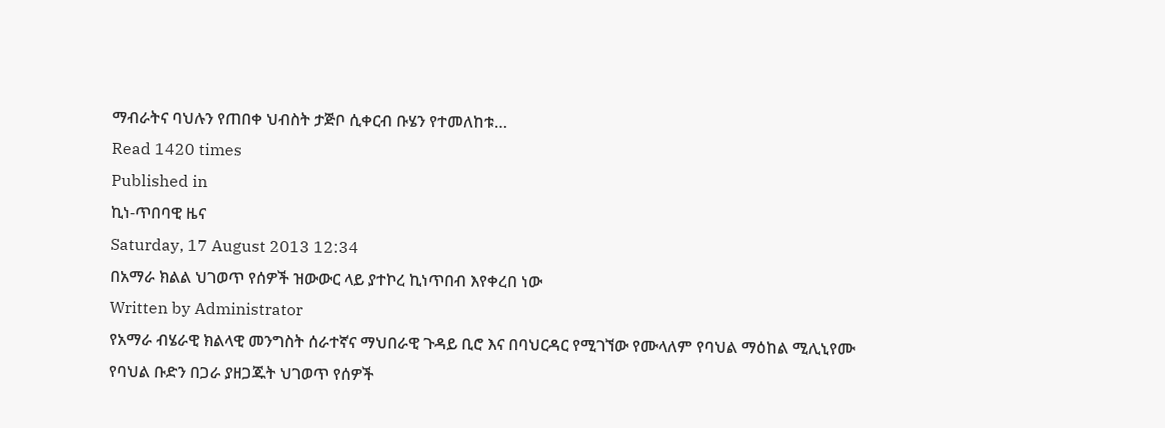ማብራትና ባህሉን የጠበቀ ህብስት ታጅቦ ሲቀርብ ቡሄን የተመለከቱ…
Read 1420 times
Published in
ኪነ-ጥበባዊ ዜና
Saturday, 17 August 2013 12:34
በአማራ ክልል ህገወጥ የሰዎች ዝውውር ላይ ያተኮረ ኪነጥበብ እየቀረበ ነው
Written by Administrator
የአማራ ብሄራዊ ክልላዊ መንግስት ሰራተኛና ማህበራዊ ጉዳይ ቢሮ እና በባህርዳር የሚገኘው የሙላለም የባህል ማዕከል ሚሊኒየሙ የባህል ቡድን በጋራ ያዘጋጁት ህገወጥ የሰዎች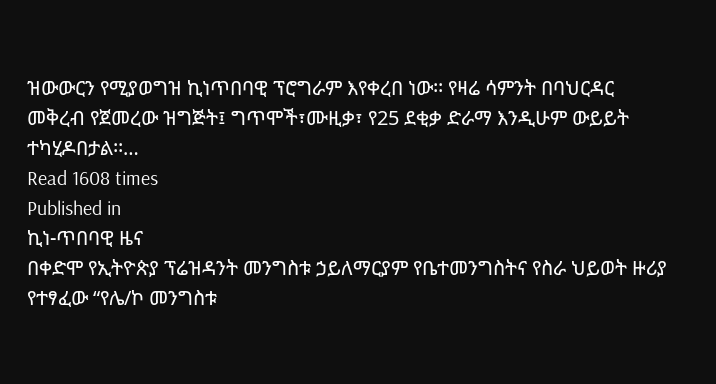ዝውውርን የሚያወግዝ ኪነጥበባዊ ፕሮግራም እየቀረበ ነው፡፡ የዛሬ ሳምንት በባህርዳር መቅረብ የጀመረው ዝግጅት፤ ግጥሞች፣ሙዚቃ፣ የ25 ደቂቃ ድራማ እንዲሁም ውይይት ተካሂዶበታል፡፡…
Read 1608 times
Published in
ኪነ-ጥበባዊ ዜና
በቀድሞ የኢትዮጵያ ፕሬዝዳንት መንግስቱ ኃይለማርያም የቤተመንግስትና የስራ ህይወት ዙሪያ የተፃፈው “የሌ/ኮ መንግስቱ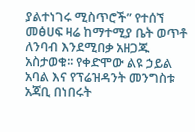ያልተነገሩ ሚስጥሮች” የተሰኘ መፅሀፍ ዛሬ ከማተሚያ ቤት ወጥቶ ለንባብ እንደሚበቃ አዘጋጁ አስታወቁ፡፡ የቀድሞው ልዩ ኃይል አባል እና የፕሬዝዳንት መንግስቱ አጃቢ በነበሩት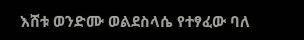እሸቱ ወንድሙ ወልደስላሴ የተፃፈው ባለ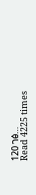120 ገፅ…
Read 4225 times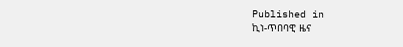Published in
ኪነ-ጥበባዊ ዜና